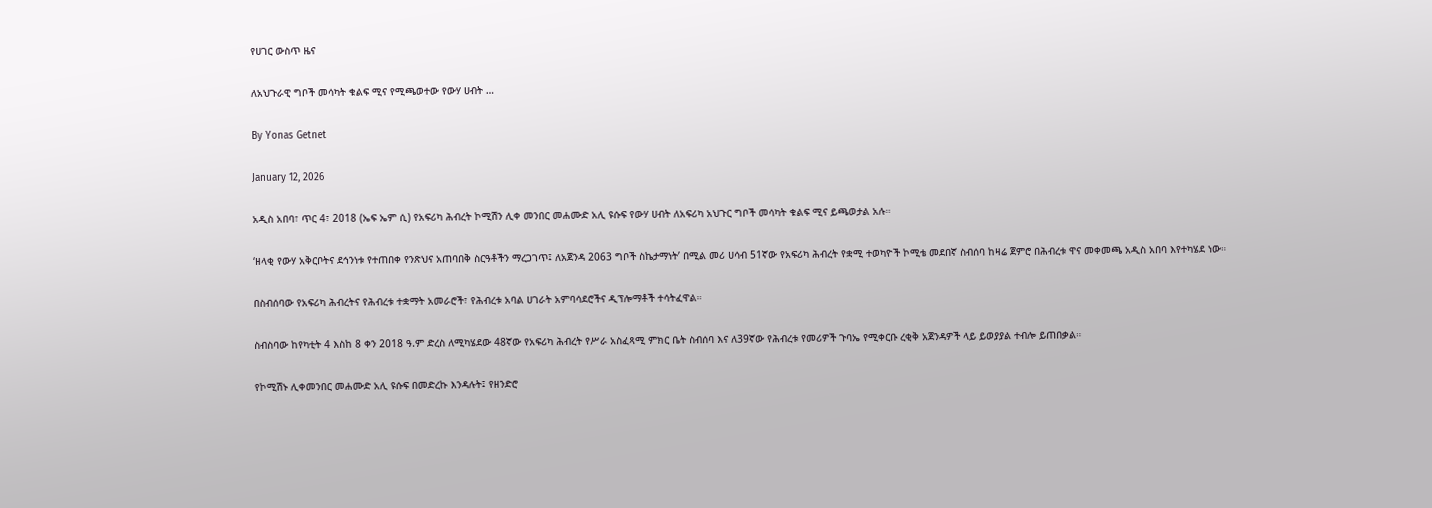የሀገር ውስጥ ዜና

ለአህጉራዊ ግቦች መሳካት ቁልፍ ሚና የሚጫወተው የውሃ ሀብት …

By Yonas Getnet

January 12, 2026

አዲስ አበባ፣ ጥር 4፣ 2018 (ኤፍ ኤም ሲ) የአፍሪካ ሕብረት ኮሚሽን ሊቀ መንበር መሐሙድ አሊ ዩሱፍ የውሃ ሀብት ለአፍሪካ አህጉር ግቦች መሳካት ቁልፍ ሚና ይጫወታል አሉ።

‘ዘላቂ የውሃ አቅርቦትና ደኅንነቱ የተጠበቀ የንጽህና አጠባበቅ ስርዓቶችን ማረጋገጥ፤ ለአጀንዳ 2063 ግቦች ስኬታማነት’ በሚል መሪ ሀሳብ 51ኛው የአፍሪካ ሕብረት የቋሚ ተወካዮች ኮሚቴ መደበኛ ስብሰባ ከዛሬ ጀምሮ በሕብረቱ ዋና መቀመጫ አዲስ አበባ እየተካሄደ ነው።

በስብሰባው የአፍሪካ ሕብረትና የሕብረቱ ተቋማት አመራሮች፣ የሕብረቱ አባል ሀገራት አምባሳደሮችና ዲፕሎማቶች ተሳትፈዋል።

ስብስባው ከየካቲት 4 እስከ 8 ቀን 2018 ዓ.ም ድረስ ለሚካሄደው 48ኛው የአፍሪካ ሕብረት የሥራ አስፈጻሚ ምክር ቤት ስብሰባ እና ለ39ኛው የሕብረቱ የመሪዎች ጉባኤ የሚቀርቡ ረቂቅ አጀንዳዎች ላይ ይወያያል ተብሎ ይጠበቃል።

የኮሚሽኑ ሊቀመንበር መሐሙድ አሊ ዩሱፍ በመድረኩ እንዳሉት፤ የዘንድሮ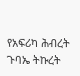የአፍሪካ ሕብረት ጉባኤ ትኩረት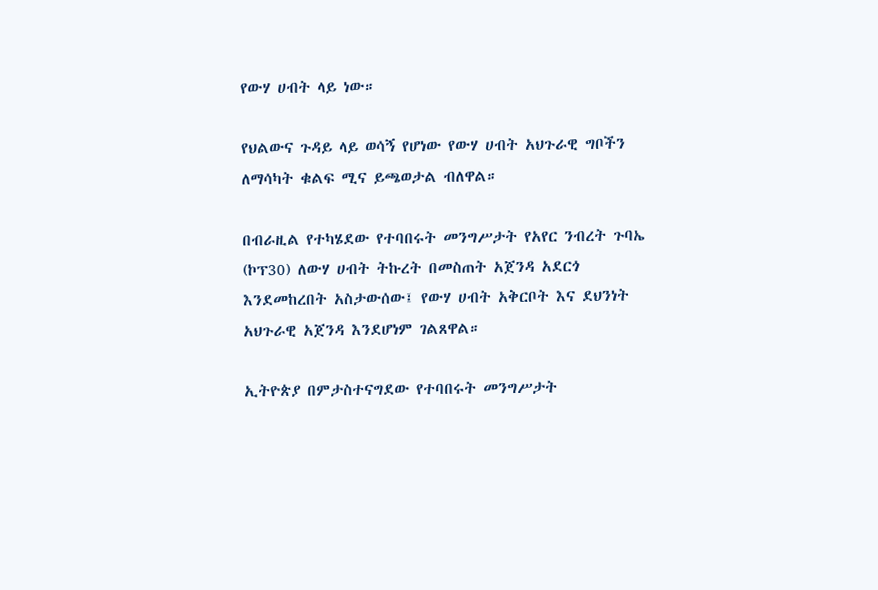የውሃ ሀብት ላይ ነው።

የህልውና ጉዳይ ላይ ወሳኝ የሆነው የውሃ ሀብት አህጉራዊ ግቦችን ለማሳካት ቁልፍ ሚና ይጫወታል ብለዋል።

በብራዚል የተካሄደው የተባበሩት መንግሥታት የአየር ንብረት ጉባኤ (ኮፕ30) ለውሃ ሀብት ትኩረት በመስጠት አጀንዳ አደርጎ እንደመከረበት አስታውሰው፤ የውሃ ሀብት አቅርቦት እና ደህንነት አህጉራዊ አጀንዳ እንደሆነም ገልጸዋል።

ኢትዮጵያ በምታስተናግደው የተባበሩት መንግሥታት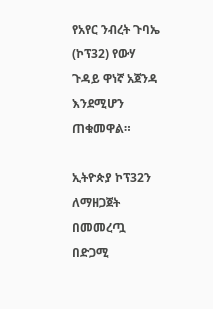የአየር ንብረት ጉባኤ (ኮፕ32) የውሃ ጉዳይ ዋነኛ አጀንዳ እንደሚሆን ጠቁመዋል።

ኢትዮጵያ ኮፕ32ን ለማዘጋጀት በመመረጧ በድጋሚ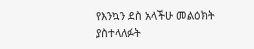የእንኳን ደስ አላችሁ መልዕክት ያስተላለፉት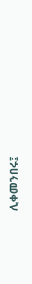ሊቀመንበሩ፤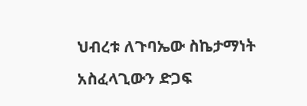ህብረቱ ለጉባኤው ስኬታማነት አስፈላጊውን ድጋፍ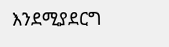እንደሚያደርግ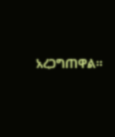አረጋግጠዋል።